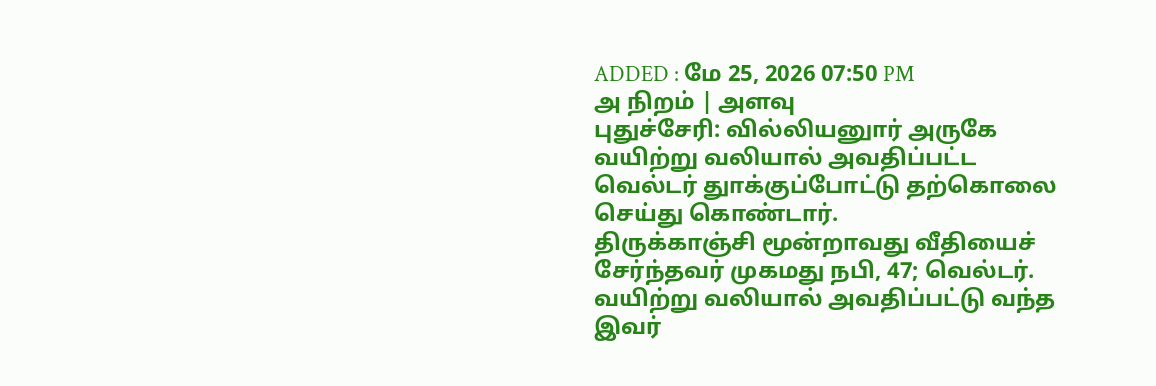ADDED : மே 25, 2026 07:50 PM
அ நிறம் | அளவு
புதுச்சேரி: வில்லியனுார் அருகே வயிற்று வலியால் அவதிப்பட்ட வெல்டர் துாக்குப்போட்டு தற்கொலை செய்து கொண்டார்.
திருக்காஞ்சி மூன்றாவது வீதியைச் சேர்ந்தவர் முகமது நபி, 47; வெல்டர். வயிற்று வலியால் அவதிப்பட்டு வந்த இவர்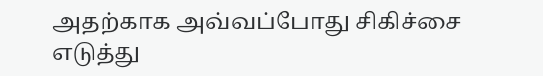அதற்காக அவ்வப்போது சிகிச்சை எடுத்து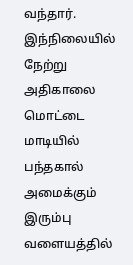வந்தார். இந்நிலையில் நேற்று அதிகாலை மொட்டை மாடியில் பந்தகால் அமைக்கும் இரும்பு வளையத்தில்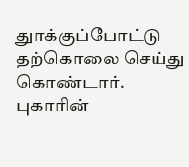துாக்குப்போட்டு தற்கொலை செய்து கொண்டார். புகாரின்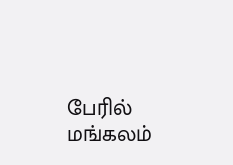பேரில் மங்கலம்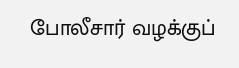போலீசார் வழக்குப்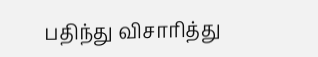பதிந்து விசாரித்து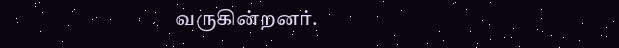வருகின்றனர்.